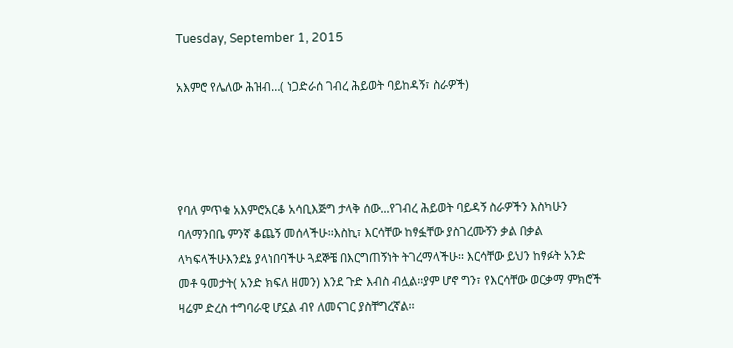Tuesday, September 1, 2015

አእምሮ የሌለው ሕዝብ…( ነጋድራሰ ገብረ ሕይወት ባይከዳኝ፣ ስራዎች)




የባለ ምጥቁ አእምሮአርቆ አሳቢእጅግ ታላቅ ሰው...የገብረ ሕይወት ባይዳኝ ስራዎችን እስካሁን ባለማንበቤ ምንኛ ቆጨኝ መሰላችሁ፡፡እስኪ፣ እርሳቸው ከፃፏቸው ያስገረሙኝን ቃል በቃል ላካፍላችሁእንደኔ ያላነበባችሁ ጓደኞቼ በእርግጠኝነት ትገረማላችሁ፡፡ እርሳቸው ይህን ከፃፉት አንድ መቶ ዓመታት( አንድ ክፍለ ዘመን) እንደ ጉድ እብስ ብሏል፡፡ያም ሆኖ ግን፣ የእርሳቸው ወርቃማ ምክሮች ዛሬም ድረስ ተግባራዊ ሆኗል ብየ ለመናገር ያስቸግረኛል፡፡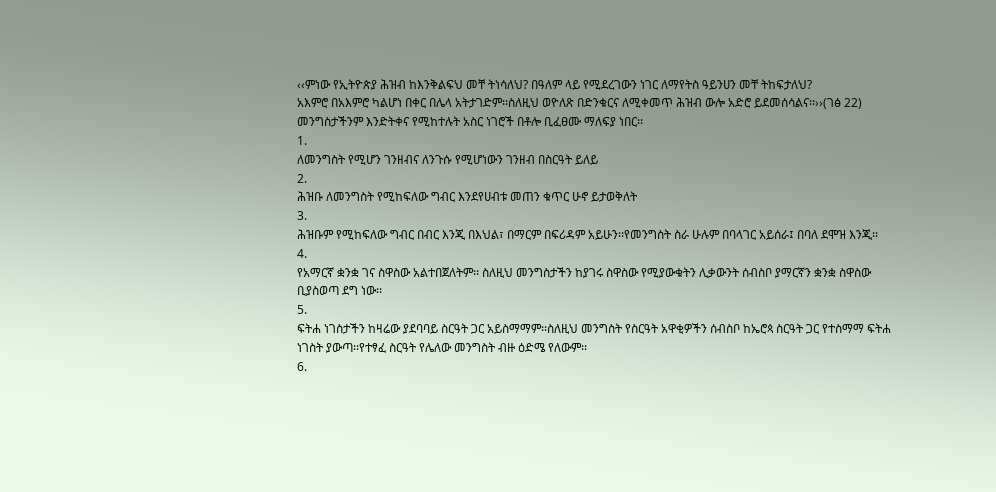‹‹ምነው የኢትዮጵያ ሕዝብ ከእንቅልፍህ መቸ ትነሳለህ? በዓለም ላይ የሚደረገውን ነገር ለማየትስ ዓይንሀን መቸ ትከፍታለህ?
አእምሮ በአእምሮ ካልሆነ በቀር በሌላ አትታገድም፡፡ስለዚህ ወዮለጽ በድንቁርና ለሚቀመጥ ሕዝብ ውሎ አድሮ ይደመሰሳልና፡፡››(ገፅ 22)
መንግስታችንም እንድትቀና የሚከተሉት አስር ነገሮች በቶሎ ቢፈፀሙ ማለፍያ ነበር፡፡
1.
ለመንግስት የሚሆን ገንዘብና ለንጉሱ የሚሆነውን ገንዘብ በስርዓት ይለይ
2.
ሕዝቡ ለመንግስት የሚከፍለው ግብር እንደየሀብቱ መጠን ቁጥር ሁኖ ይታወቅለት
3.
ሕዝቡም የሚከፍለው ግብር በብር እንጂ በእህል፣ በማርም በፍሪዳም አይሁን፡፡የመንግስት ስራ ሁሉም በባላገር አይሰራ፤ በባለ ደሞዝ እንጂ፡፡
4.
የአማርኛ ቋንቋ ገና ስዋስው አልተበጀለትም፡፡ ስለዚህ መንግስታችን ከያገሩ ስዋስው የሚያውቁትን ሊቃውንት ሰብስቦ ያማርኛን ቋንቋ ስዋስው ቢያስወጣ ደግ ነው፡፡
5.
ፍትሐ ነገስታችን ከዛሬው ያደባባይ ስርዓት ጋር አይስማማም፡፡ስለዚህ መንግስት የስርዓት አዋቂዎችን ሰብስቦ ከኤሮጳ ስርዓት ጋር የተስማማ ፍትሐ ነገስት ያውጣ፡፡የተፃፈ ስርዓት የሌለው መንግስት ብዙ ዕድሜ የለውም፡፡
6.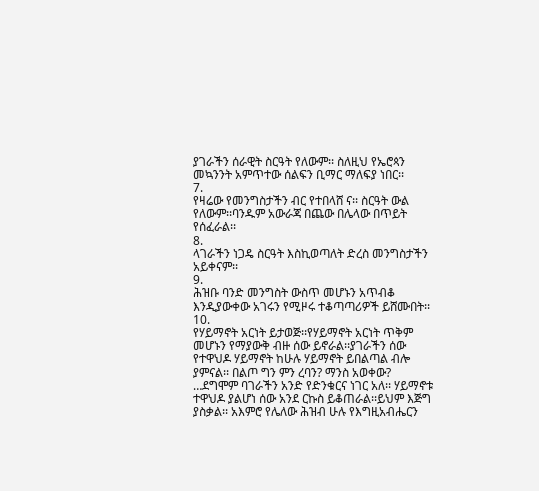ያገራችን ሰራዊት ስርዓት የለውም፡፡ ስለዚህ የኤሮጳን መኳንንት አምጥተው ሰልፍን ቢማር ማለፍያ ነበር፡፡
7.
የዛሬው የመንግስታችን ብር የተበላሸ ና፡፡ ስርዓት ውል የለውም፡፡ባንዱም አውራጃ በጨው በሌላው በጥይት የሰፈራል፡፡
8.
ላገራችን ነጋዴ ስርዓት እስኪወጣለት ድረስ መንግስታችን አይቀናም፡፡
9.
ሕዝቡ ባንድ መንግስት ውስጥ መሆኑን አጥብቆ እንዲያውቀው አገሩን የሚዞሩ ተቆጣጣሪዎች ይሸሙበት፡፡
10.
የሃይማኖት አርነት ይታወጅ፡፡የሃይማኖት አርነት ጥቅም መሆኑን የማያውቅ ብዙ ሰው ይኖራል፡፡ያገራችን ሰው የተዋህዶ ሃይማኖት ከሁሉ ሃይማኖት ይበልጣል ብሎ ያምናል፡፡ በልጦ ግን ምን ረባን? ማንስ አወቀው? …ደግሞም ባገራችን አንድ የድንቁርና ነገር አለ፡፡ ሃይማኖቱ ተዋህዶ ያልሆነ ሰው አንደ ርኩስ ይቆጠራል፡፡ይህም እጅግ ያስቃል፡፡ አእምሮ የሌለው ሕዝብ ሁሉ የእግዚአብሔርን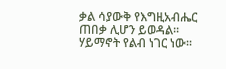ቃል ሳያውቅ የእግዚአብሔር ጠበቃ ሊሆን ይወዳል፡፡
ሃይማኖት የልብ ነገር ነው፡፡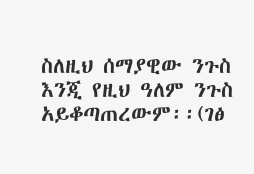ስለዚህ ሰማያዊው ንጉስ እንጂ የዚህ ዓለም ንጉስ አይቆጣጠረውም፡፡(ገፅ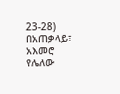23-28)
በአጠቃላይ፣ አእመሮ የሌለው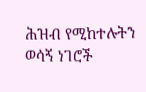ሕዝብ የሚከተሉትን ወሳኝ ነገሮች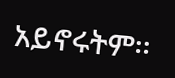አይኖሩትም፡፡